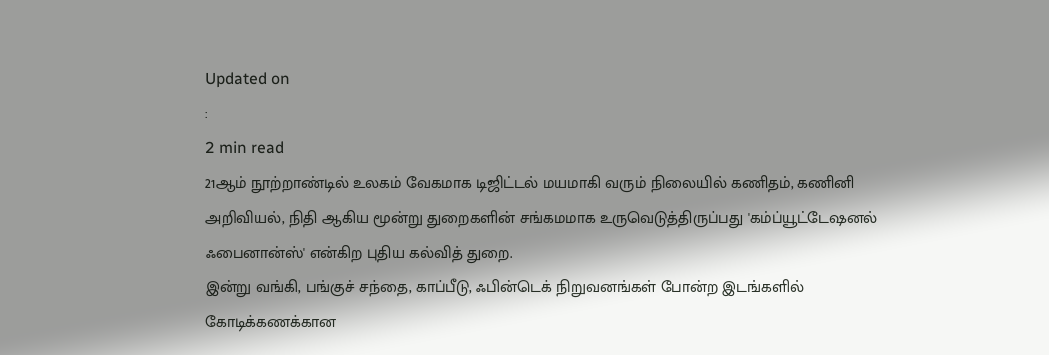Updated on
:
2 min read
21ஆம் நூற்றாண்டில் உலகம் வேகமாக டிஜிட்டல் மயமாகி வரும் நிலையில் கணிதம், கணினி அறிவியல், நிதி ஆகிய மூன்று துறைகளின் சங்கமமாக உருவெடுத்திருப்பது 'கம்ப்யூட்டேஷனல் ஃபைனான்ஸ்' என்கிற புதிய கல்வித் துறை.
இன்று வங்கி, பங்குச் சந்தை, காப்பீடு, ஃபின்டெக் நிறுவனங்கள் போன்ற இடங்களில் கோடிக்கணக்கான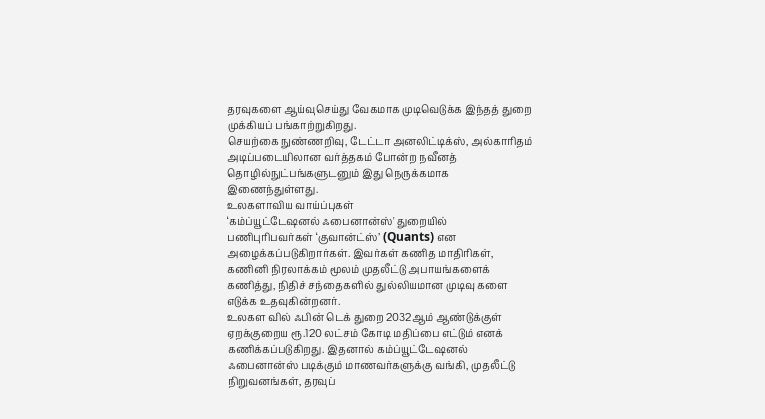தரவுகளை ஆய்வுசெய்து வேகமாக முடிவெடுக்க இந்தத் துறை முக்கியப் பங்காற்றுகிறது.
செயற்கை நுண்ணறிவு, டேட்டா அனலிட்டிக்ஸ், அல்காரிதம் அடிப்படையிலான வர்த்தகம் போன்ற நவீனத் தொழில்நுட்பங்களுடனும் இது நெருக்கமாக இணைந்துள்ளது.
உலகளாவிய வாய்ப்புகள்
‘கம்ப்யூட்டேஷனல் ஃபைனான்ஸ்' துறையில் பணிபுரிபவர்கள் ‘குவான்ட்ஸ்’ (Quants) என அழைக்கப்படுகிறார்கள். இவர்கள் கணித மாதிரிகள், கணினி நிரலாக்கம் மூலம் முதலீட்டு அபாயங்களைக் கணித்து, நிதிச் சந்தைகளில் துல்லியமான முடிவு களை எடுக்க உதவுகின்றனர்.
உலகள வில் ஃபின் டெக் துறை 2032ஆம் ஆண்டுக்குள் ஏறக்குறைய ரூ.120 லட்சம் கோடி மதிப்பை எட்டும் எனக் கணிக்கப்படுகிறது. இதனால் கம்ப்யூட்டேஷனல் ஃபைனான்ஸ் படிக்கும் மாணவர்களுக்கு வங்கி, முதலீட்டு நிறுவனங்கள், தரவுப்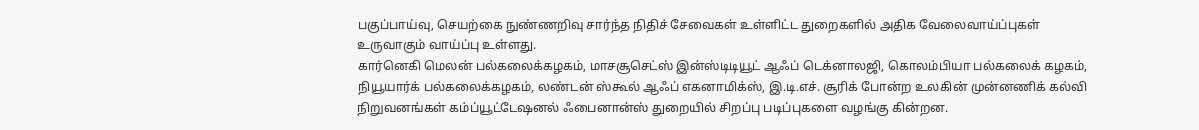பகுப்பாய்வு, செயற்கை நுண்ணறிவு சார்ந்த நிதிச் சேவைகள் உள்ளிட்ட துறைகளில் அதிக வேலைவாய்ப்புகள் உருவாகும் வாய்ப்பு உள்ளது.
கார்னெகி மெலன் பல்கலைக்கழகம், மாசசூசெட்ஸ் இன்ஸ்டிடியூட் ஆஃப் டெக்னாலஜி, கொலம்பியா பல்கலைக் கழகம், நியூயார்க் பல்கலைக்கழகம், லண்டன் ஸ்கூல் ஆஃப் எகனாமிக்ஸ், இ.டி.எச். சூரிக் போன்ற உலகின் முன்னணிக் கல்வி நிறுவனங்கள் கம்ப்யூட்டேஷனல் ஃபைனான்ஸ் துறையில் சிறப்பு படிப்புகளை வழங்கு கின்றன.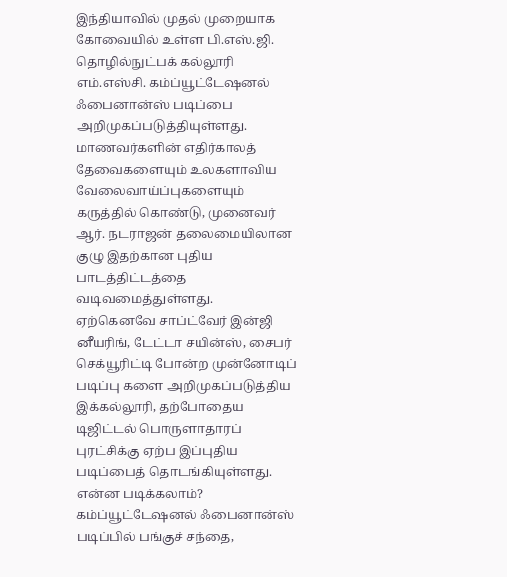இந்தியாவில் முதல் முறையாக கோவையில் உள்ள பி.எஸ்.ஜி. தொழில்நுட்பக் கல்லூரி எம்.எஸ்சி. கம்ப்யூட்டேஷனல் ஃபைனான்ஸ் படிப்பை அறிமுகப்படுத்தியுள்ளது.
மாணவர்களின் எதிர்காலத் தேவைகளையும் உலகளாவிய வேலைவாய்ப்புகளையும் கருத்தில் கொண்டு, முனைவர் ஆர். நடராஜன் தலைமையிலான குழு இதற்கான புதிய பாடத்திட்டத்தை வடிவமைத்துள்ளது.
ஏற்கெனவே சாப்ட்வேர் இன்ஜி னீயரிங், டேட்டா சயின்ஸ், சைபர் செக்யூரிட்டி போன்ற முன்னோடிப் படிப்பு களை அறிமுகப்படுத்திய இக்கல்லூரி, தற்போதைய டிஜிட்டல் பொருளாதாரப் புரட்சிக்கு ஏற்ப இப்புதிய படிப்பைத் தொடங்கியுள்ளது.
என்ன படிக்கலாம்?
கம்ப்யூட்டேஷனல் ஃபைனான்ஸ் படிப்பில் பங்குச் சந்தை,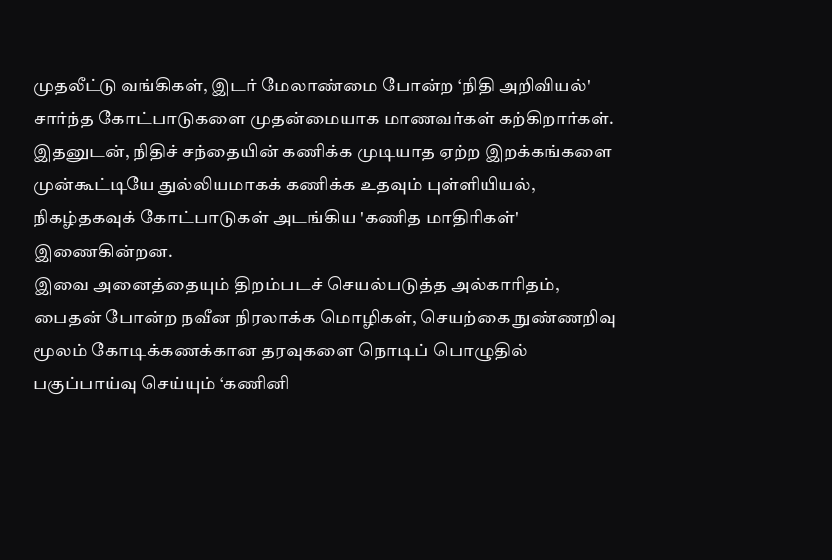முதலீட்டு வங்கிகள், இடர் மேலாண்மை போன்ற ‘நிதி அறிவியல்' சார்ந்த கோட்பாடுகளை முதன்மையாக மாணவர்கள் கற்கிறார்கள்.
இதனுடன், நிதிச் சந்தையின் கணிக்க முடியாத ஏற்ற இறக்கங்களை முன்கூட்டியே துல்லியமாகக் கணிக்க உதவும் புள்ளியியல், நிகழ்தகவுக் கோட்பாடுகள் அடங்கிய 'கணித மாதிரிகள்' இணைகின்றன.
இவை அனைத்தையும் திறம்படச் செயல்படுத்த அல்காரிதம், பைதன் போன்ற நவீன நிரலாக்க மொழிகள், செயற்கை நுண்ணறிவு மூலம் கோடிக்கணக்கான தரவுகளை நொடிப் பொழுதில் பகுப்பாய்வு செய்யும் ‘கணினி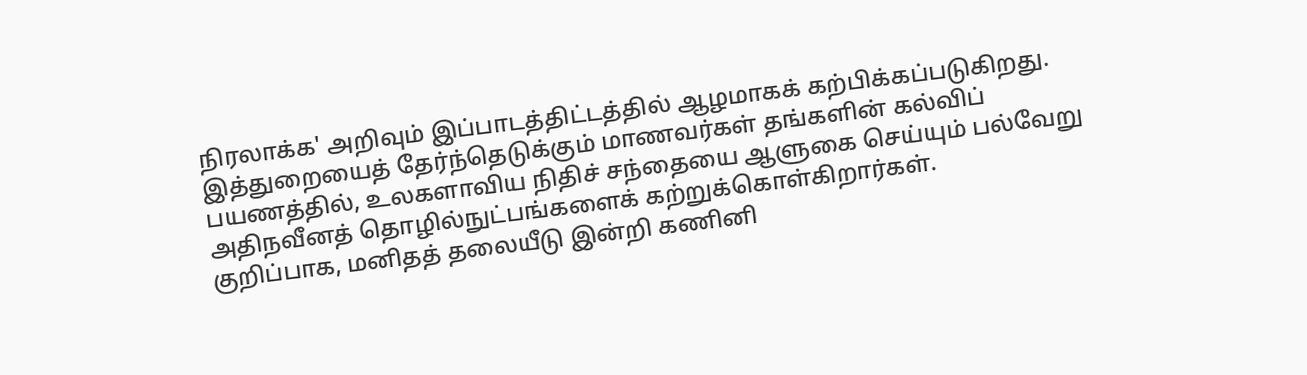நிரலாக்க' அறிவும் இப்பாடத்திட்டத்தில் ஆழமாகக் கற்பிக்கப்படுகிறது.
இத்துறையைத் தேர்ந்தெடுக்கும் மாணவர்கள் தங்களின் கல்விப் பயணத்தில், உலகளாவிய நிதிச் சந்தையை ஆளுகை செய்யும் பல்வேறு அதிநவீனத் தொழில்நுட்பங்களைக் கற்றுக்கொள்கிறார்கள்.
குறிப்பாக, மனிதத் தலையீடு இன்றி கணினி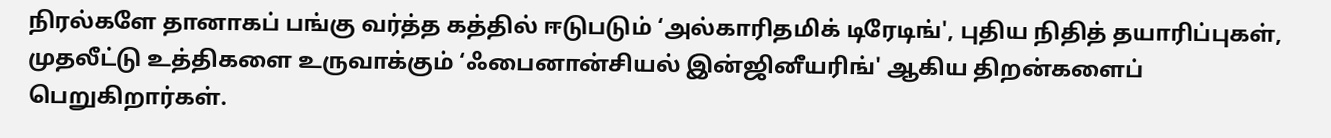நிரல்களே தானாகப் பங்கு வர்த்த கத்தில் ஈடுபடும் ‘அல்காரிதமிக் டிரேடிங்', புதிய நிதித் தயாரிப்புகள், முதலீட்டு உத்திகளை உருவாக்கும் ‘ஃபைனான்சியல் இன்ஜினீயரிங்' ஆகிய திறன்களைப் பெறுகிறார்கள்.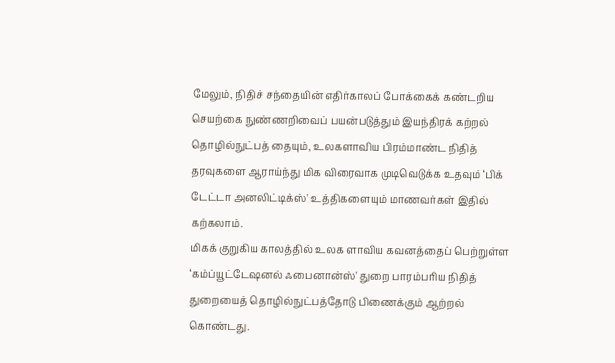மேலும், நிதிச் சந்தையின் எதிர்காலப் போக்கைக் கண்டறிய செயற்கை நுண்ணறிவைப் பயன்படுத்தும் இயந்திரக் கற்றல் தொழில்நுட்பத் தையும், உலகளாவிய பிரம்மாண்ட நிதித் தரவுகளை ஆராய்ந்து மிக விரைவாக முடிவெடுக்க உதவும் ‘பிக் டேட்டா அனலிட்டிக்ஸ்' உத்திகளையும் மாணவர்கள் இதில் கற்கலாம்.
மிகக் குறுகிய காலத்தில் உலக ளாவிய கவனத்தைப் பெற்றுள்ள ‘கம்ப்யூட்டேஷனல் ஃபைனான்ஸ்' துறை பாரம்பரிய நிதித் துறையைத் தொழில்நுட்பத்தோடு பிணைக்கும் ஆற்றல் கொண்டது.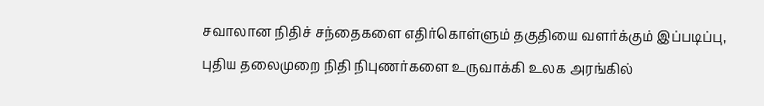சவாலான நிதிச் சந்தைகளை எதிர்கொள்ளும் தகுதியை வளர்க்கும் இப்படிப்பு, புதிய தலைமுறை நிதி நிபுணர்களை உருவாக்கி உலக அரங்கில்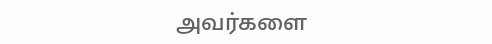அவர்களை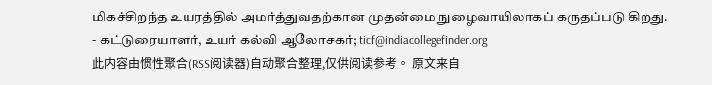மிகச்சிறந்த உயரத்தில் அமர்த்துவதற்கான முதன்மை நுழைவாயிலாகப் கருதப்படு கிறது.
- கட்டுரையாளர், உயர் கல்வி ஆலோசகர்; ticf@indiacollegefinder.org
此内容由惯性聚合(RSS阅读器)自动聚合整理,仅供阅读参考。 原文来自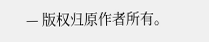— 版权归原作者所有。